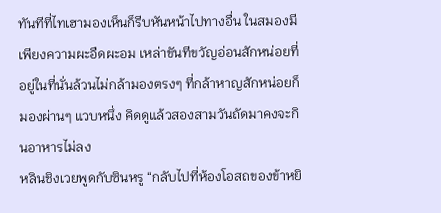ทันทีที่ไทเฮามองเห็นก็รีบหันหน้าไปทางอื่น ในสมองมีเพียงความผะอืดผะอม เหล่าขันทีขวัญอ่อนสักหน่อยที่อยู่ในที่นั่นล้วนไม่กล้ามองตรงๆ ที่กล้าหาญสักหน่อยก็มองผ่านๆ แวบหนึ่ง คิดดูแล้วสองสามวันถัดมาคงจะกินอาหารไม่ลง
หลินชิงเวยพูดกับซินหรู “กลับไปที่ห้องโอสถของข้าหยิ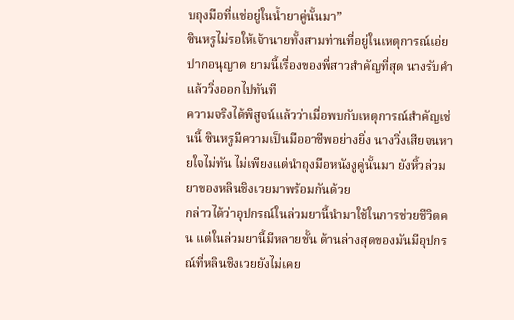บถุงมือที่แช่อยู่ในน้ำยาคู่นั้นมา”
ซินหรูไม่รอให้เจ้านายทั้งสามท่านที่อยู่ในเหตุการณ์เอ่ยปากอนุญาต ยามนี้เรื่องของพี่สาวสำคัญที่สุด นางรับคำแล้ววิ่งออกไปทันที
ความจริงได้พิสูจน์แล้วว่าเมื่อพบกับเหตุการณ์สำคัญเช่นนี้ ซินหรูมีความเป็นมืออาชีพอย่างยิ่ง นางวิ่งเสียจนหายใจไม่ทัน ไม่เพียงแต่นำถุงมือหนังงูคู่นั้นมา ยังหิ้วล่วมยาของหลินชิงเวยมาพร้อมกันด้วย
กล่าวได้ว่าอุปกรณ์ในล่วมยานี้นำมาใช้ในการช่วยชีวิตคน แต่ในล่วมยานี้มีหลายชั้น ด้านล่างสุดของมันมีอุปกรณ์ที่หลินชิงเวยยังไม่เคย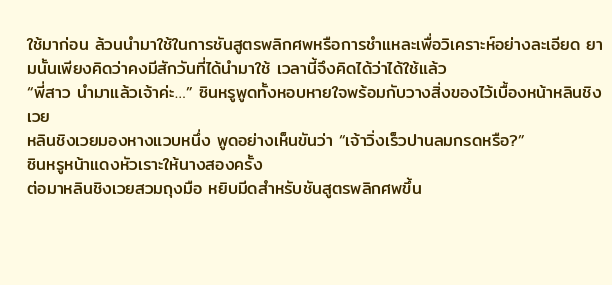ใช้มาก่อน ล้วนนำมาใช้ในการชันสูตรพลิกศพหรือการชำแหละเพื่อวิเคราะห์อย่างละเอียด ยามนั้นเพียงคิดว่าคงมีสักวันที่ได้นำมาใช้ เวลานี้จึงคิดได้ว่าได้ใช้แล้ว
“พี่สาว นำมาแล้วเจ้าค่ะ…” ซินหรูพูดทั้งหอบหายใจพร้อมกับวางสิ่งของไว้เบื้องหน้าหลินชิงเวย
หลินชิงเวยมองหางแวบหนึ่ง พูดอย่างเห็นขันว่า “เจ้าวิ่งเร็วปานลมกรดหรือ?”
ซินหรูหน้าแดงหัวเราะให้นางสองครั้ง
ต่อมาหลินชิงเวยสวมถุงมือ หยิบมีดสำหรับชันสูตรพลิกศพขึ้น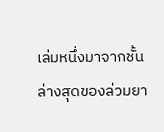เล่มหนึ่งมาจากชั้นล่างสุดของล่วมยา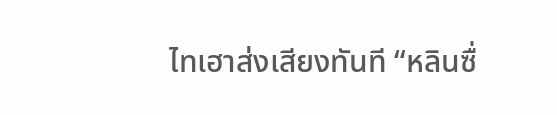ไทเฮาส่งเสียงทันที “หลินซื่